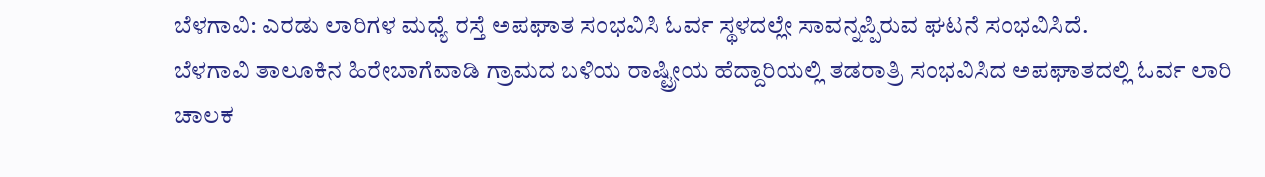ಬೆಳಗಾವಿ: ಎರಡು ಲಾರಿಗಳ ಮಧ್ಯೆ ರಸ್ತೆ ಅಪಘಾತ ಸಂಭವಿಸಿ ಓರ್ವ ಸ್ಥಳದಲ್ಲೇ ಸಾವನ್ನಪ್ಪಿರುವ ಘಟನೆ ಸಂಭವಿಸಿದೆ.
ಬೆಳಗಾವಿ ತಾಲೂಕಿನ ಹಿರೇಬಾಗೆವಾಡಿ ಗ್ರಾಮದ ಬಳಿಯ ರಾಷ್ಟ್ರೀಯ ಹೆದ್ದಾರಿಯಲ್ಲಿ ತಡರಾತ್ರಿ ಸಂಭವಿಸಿದ ಅಪಘಾತದಲ್ಲಿ ಓರ್ವ ಲಾರಿ ಚಾಲಕ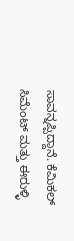ಸಾವನ್ನಪ್ಪಿದ್ದಾನೆ. ಕೆಮಿಕಲ್ ಸಿಮೆಂಟ್ ಮತ್ತು ಈರುಳ್ಳಿ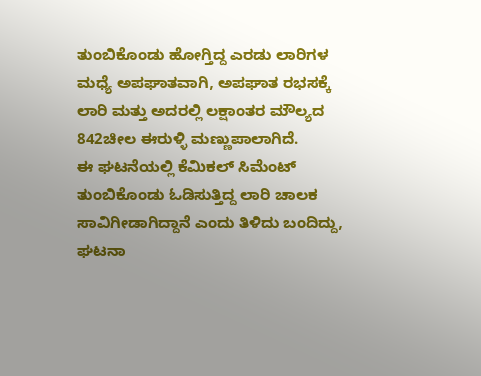ತುಂಬಿಕೊಂಡು ಹೋಗ್ತಿದ್ದ ಎರಡು ಲಾರಿಗಳ ಮಧ್ಯೆ ಅಪಘಾತವಾಗಿ, ಅಪಘಾತ ರಭಸಕ್ಕೆ ಲಾರಿ ಮತ್ತು ಅದರಲ್ಲಿ ಲಕ್ಷಾಂತರ ಮೌಲ್ಯದ 842ಚೀಲ ಈರುಳ್ಳಿ ಮಣ್ಣುಪಾಲಾಗಿದೆ.
ಈ ಘಟನೆಯಲ್ಲಿ ಕೆಮಿಕಲ್ ಸಿಮೆಂಟ್ ತುಂಬಿಕೊಂಡು ಓಡಿಸುತ್ತಿದ್ದ ಲಾರಿ ಚಾಲಕ ಸಾವಿಗೀಡಾಗಿದ್ದಾನೆ ಎಂದು ತಿಳಿದು ಬಂದಿದ್ದು, ಘಟನಾ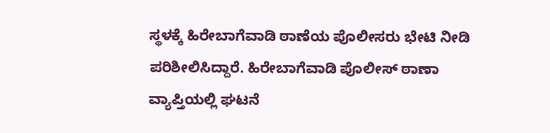ಸ್ಥಳಕ್ಕೆ ಹಿರೇಬಾಗೆವಾಡಿ ಠಾಣೆಯ ಪೊಲೀಸರು ಭೇಟಿ ನೀಡಿ ಪರಿಶೀಲಿಸಿದ್ದಾರೆ. ಹಿರೇಬಾಗೆವಾಡಿ ಪೊಲೀಸ್ ಠಾಣಾ ವ್ಯಾಪ್ತಿಯಲ್ಲಿ ಘಟನೆ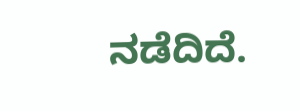ನಡೆದಿದೆ.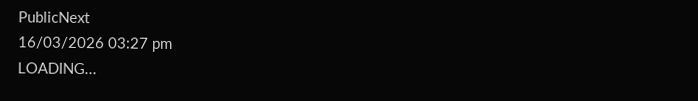PublicNext
16/03/2026 03:27 pm
LOADING...